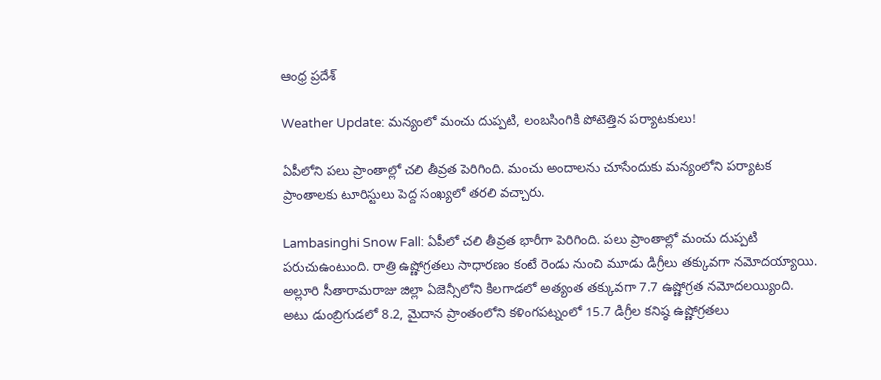ఆంధ్ర ప్రదేశ్

Weather Update: మన్యంలో మంచు దుప్పటి, లంబసింగికి పోటెత్తిన పర్యాటకులు!

ఏపీలోని పలు ప్రాంతాల్లో చలి తీవ్రత పెరిగింది. మంచు అందాలను చూసేందుకు మన్యంలోని పర్యాటక ప్రాంతాలకు టూరిస్టులు పెద్ద సంఖ్యలో తరలి వచ్చారు.

Lambasinghi Snow Fall: ఏపీలో చలి తీవ్రత భారీగా పెరిగింది. పలు ప్రాంతాల్లో మంచు దుప్పటి పరుచుఉంటుంది. రాత్రి ఉష్ణోగ్రతలు సాధారణం కంటే రెండు నుంచి మూడు డిగ్రీలు తక్కువగా నమోదయ్యాయి. అల్లూరి సీతారామరాజు జిల్లా ఏజెన్సీలోని కిలగాడలో అత్యంత తక్కువగా 7.7 ఉష్ణోగ్రత నమోదలయ్యింది. అటు డుంబ్రిగుడలో 8.2, మైదాన ప్రాంతంలోని కళింగపట్నంలో 15.7 డిగ్రీల కనిష్ఠ ఉష్ణోగ్రతలు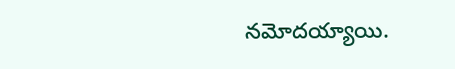నమోదయ్యాయి.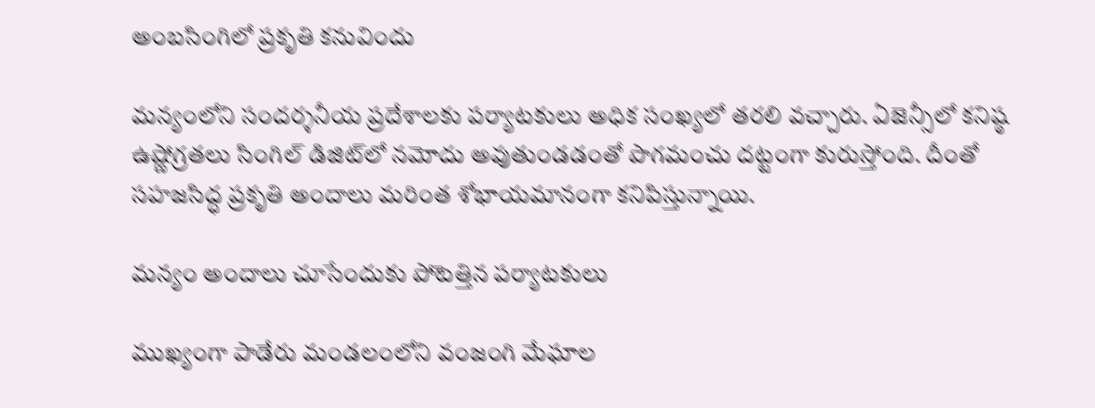అంబసింగిలో ప్రకృతి కనువిందు

మన్యంలోని సందర్శనీయ ప్రదేశాలకు పర్యాటకులు అధిక సంఖ్యలో తరలి వచ్చారు. ఏజెన్సీలో కనిష్ఠ ఉష్ణోగ్రతలు సింగిల్‌ డిజిట్‌లో నమోదు అవుతుండడంతో పొగమంచు దట్టంగా కురుస్తోంది. దీంతో సహజసిద్ధ ప్రకృతి అందాలు మరింత శోభాయమానంగా కనిపిస్తున్నాయి.

మన్యం అందాలు చూసేందుకు పోటెత్తిన పర్యాటకులు

ముఖ్యంగా పాడేరు మండలంలోని వంజంగి మేఘాల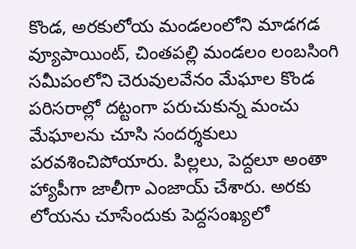కొండ, అరకులోయ మండలంలోని మాడగడ వ్యూపాయింట్‌, చింతపల్లి మండలం లంబసింగి సమీపంలోని చెరువులవేనం మేఘాల కొండ పరిసరాల్లో దట్టంగా పరుచుకున్న మంచు మేఘాలను చూసి సందర్శకులు పరవశించిపోయారు. పిల్లలు, పెద్దలూ అంతా హ్యాపీగా జాలీగా ఎంజాయ్ చేశారు. అరకు లోయను చూసేందుకు పెద్దసంఖ్యలో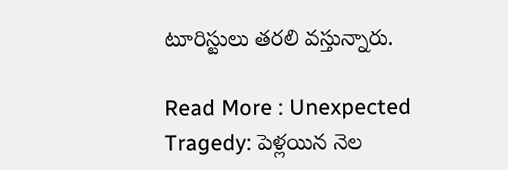టూరిస్టులు తరలి వస్తున్నారు.

Read More : Unexpected Tragedy: పెళ్లయిన నెల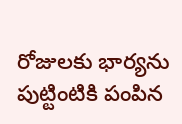రోజులకు భార్యను పుట్టింటికి పంపిన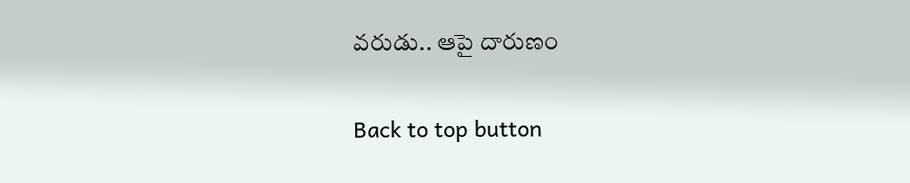వరుడు.. ఆపై దారుణం

Back to top button